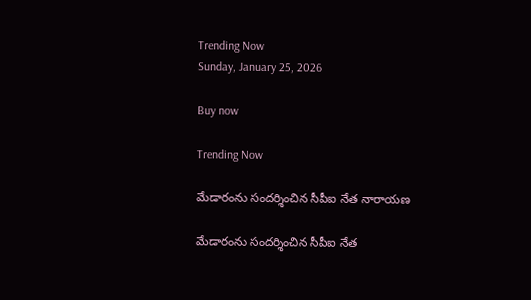Trending Now
Sunday, January 25, 2026

Buy now

Trending Now

మేడారంను సందర్శించిన సీపీఐ నేత నారాయణ

మేడారంను సందర్శించిన సీపీఐ నేత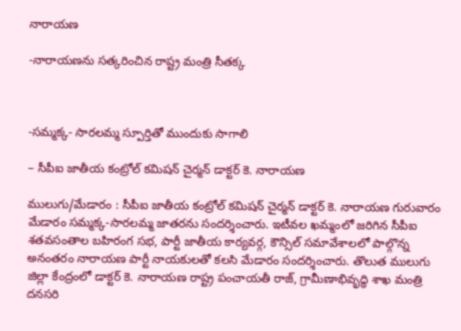నారాయణ

-నారాయణను సత్కరించిన రాష్ట్ర మంత్రి సీతక్క



-సమ్మక్క- సారలమ్మ స్పూర్తితో ముందుకు సాగాలి

– సీపీఐ జాతీయ కంట్రోల్ కమిషన్ చైర్మన్ డాక్టర్ కె. నారాయణ

ములుగు/మేడారం : సీపీఐ జాతీయ కంట్రోల్ కమిషన్ చైర్మన్ డాక్టర్ కె. నారాయణ గురువారం మేడారం సమ్మక్క-సారలమ్మ జాతరను సందర్శించారు. ఇటీవల ఖమ్మంలో జరిగిన సీపీఐ శతవసంతాల బహిరంగ సభ, పార్టీ జాతీయ కార్యవర్గ, కౌన్సిల్ సమావేశాలలో పాల్గొన్న అనంతరం నారాయణ పార్టీ నాయకులతో కలసి మేడారం సందర్శించారు. తొలుత ములుగు జిల్లా కేంద్రంలో డాక్టర్ కె. నారాయణ రాష్ట్ర పంచాయతీ రాజ్, గ్రామీణాభివృద్ధి శాఖ మంత్రి దనసరి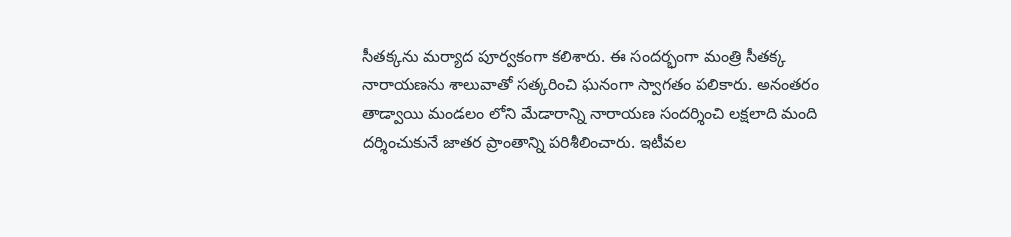సీతక్కను మర్యాద పూర్వకంగా కలిశారు. ఈ సందర్భంగా మంత్రి సీతక్క నారాయణను శాలువాతో సత్కరించి ఘనంగా స్వాగతం పలికారు. అనంతరం తాడ్వాయి మండలం లోని మేడారాన్ని నారాయణ సందర్శించి లక్షలాది మంది దర్శించుకునే జాతర ప్రాంతాన్ని పరిశీలించారు. ఇటీవల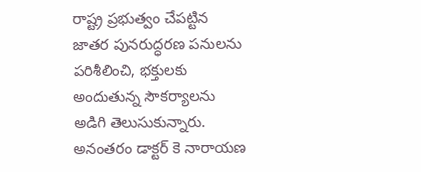రాష్ట్ర ప్రభుత్వం చేపట్టిన జాతర పునరుద్ధరణ పనులను పరిశీలించి, భక్తులకు అందుతున్న సౌకర్యాలను అడిగి తెలుసుకున్నారు. అనంతరం డాక్టర్ కె నారాయణ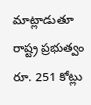మాట్లాడుతూ రాష్ట్ర ప్రభుత్వం రూ. 251 కోట్లు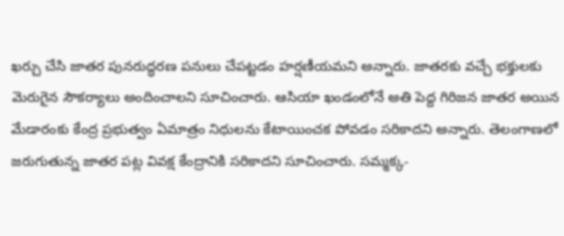ఖర్చు చేసి జాతర పునరుద్ధరణ పనులు చేపట్టడం హర్షణీయమని అన్నారు. జాతరకు వచ్చే భక్తులకు మెరుగైన సౌకర్యాలు అందించాలని సూచించారు. ఆసియా ఖండంలోనే అతి పెద్ద గిరిజన జాతర అయిన మేడారంకు కేంద్ర ప్రభుత్వం ఏమాత్రం నిధులను కేటాయించక పోవడం సరికాదని అన్నారు. తెలంగాణలో జరుగుతున్న జాతర పట్ల వివక్ష కేంద్రానికి సరికాదని సూచించారు. సమ్మక్క-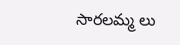సారలమ్మ లు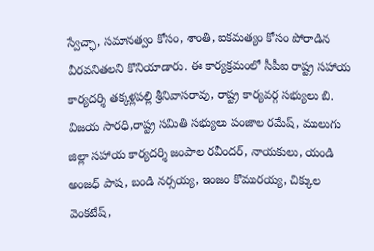స్వేచ్ఛా, సమానత్వం కోసం, శాంతి, ఐకమత్యం కోసం పోరాడిన వీరవనితలని కొనియాడారు. ఈ కార్యక్రమంలో సీపీఐ రాష్ట్ర సహాయ కార్యదర్శి తక్కళ్లపల్లి శ్రీనివాసరావు, రాష్ట్ర కార్యవర్గ సభ్యులు బి. విజయ సారధి,రాష్ట్ర సమితి సభ్యులు పంజాల రమేష్, ములుగు జిల్లా సహాయ కార్యదర్శి జంపాల రవీందర్, నాయకులు, యండి అంజధ్ పాష, బండి నర్సయ్య, ఇంజం కొమురయ్య, చిక్కుల వెంకటేష్,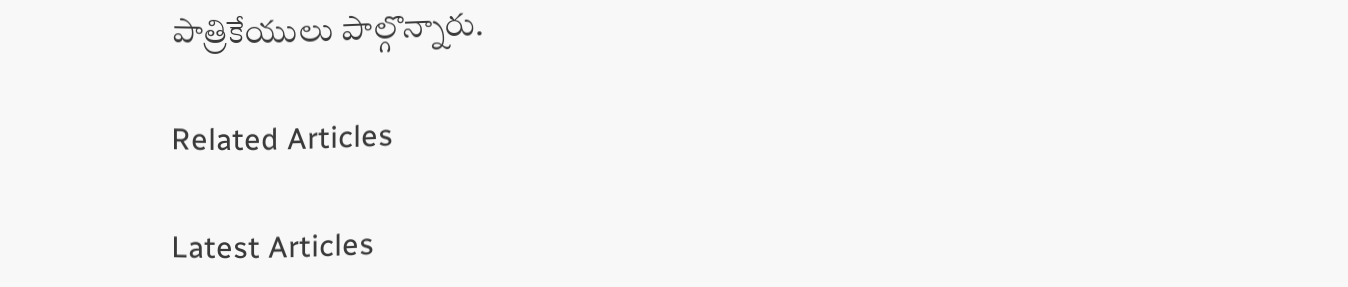పాత్రికేయులు పాల్గొన్నారు.

Related Articles

Latest Articles